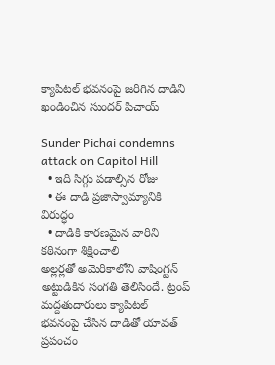క్యాపిటల్ భవనంపై జరిగిన దాడిని ఖండించిన సుందర్ పిచాయ్

Sunder Pichai condemns attack on Capitol Hill
  • ఇది సిగ్గు పడాల్సిన రోజు
  • ఈ దాడి ప్రజాస్వామ్యానికి విరుద్ధం
  • దాడికి కారణమైన వారిని కఠినంగా శిక్షించాలి
అల్లర్లతో అమెరికాలోని వాషింగ్టన్ అట్టుడికిన సంగతి తెలిసిందే. ట్రంప్ మద్దతుదారులు క్యాపిటల్ భవనంపై చేసిన దాడితో యావత్ ప్రపంచం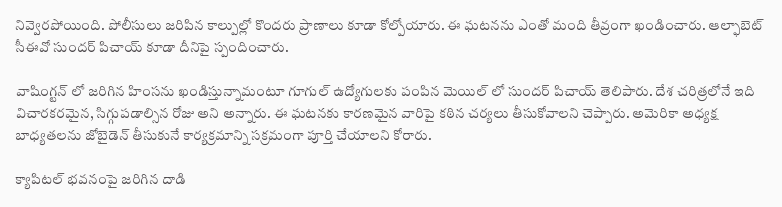నివ్వెరపోయింది. పోలీసులు జరిపిన కాల్పుల్లో కొందరు ప్రాణాలు కూడా కోల్పోయారు. ఈ ఘటనను ఎంతో మంది తీవ్రంగా ఖండించారు. ఆల్ఫాబెట్ సీఈవో సుందర్ పిచాయ్ కూడా దీనిపై స్పందించారు.

వాషింగ్టన్ లో జరిగిన హింసను ఖండిస్తున్నామంటూ గూగుల్ ఉద్యోగులకు పంపిన మెయిల్ లో సుందర్ పిచాయ్ తెలిపారు. దేశ చరిత్రలోనే ఇది విచారకరమైన, సిగ్గుపడాల్సిన రోజు అని అన్నారు. ఈ ఘటనకు కారణమైన వారిపై కఠిన చర్యలు తీసుకోవాలని చెప్పారు. అమెరికా అధ్యక్ష బాధ్యతలను జోబైడెన్ తీసుకునే కార్యక్రమాన్ని సక్రమంగా పూర్తి చేయాలని కోరారు.

క్యాపిటల్ భవనంపై జరిగిన దాడి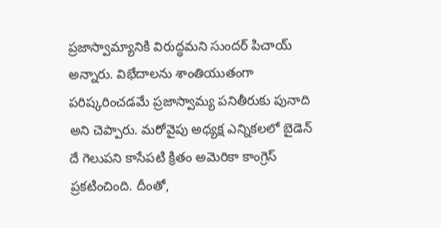ప్రజాస్వామ్యానికి విరుద్ధమని సుందర్ పిచాయ్ అన్నారు. విభేదాలను శాంతియుతంగా పరిష్కరించడమే ప్రజాస్వామ్య పనితీరుకు పునాది అని చెప్పారు. మరోవైపు అధ్యక్ష ఎన్నికలలో బైడెన్ దే గెలుపని కాసేపటి క్రితం అమెరికా కాంగ్రెస్ ప్రకటించింది. దీంతో,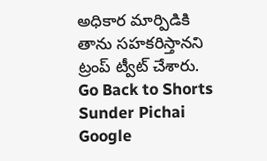అధికార మార్పిడికి తాను సహకరిస్తానని ట్రంప్ ట్వీట్ చేశారు.
Go Back to Shorts
Sunder Pichai
Google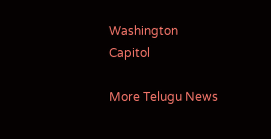Washington
Capitol

More Telugu News